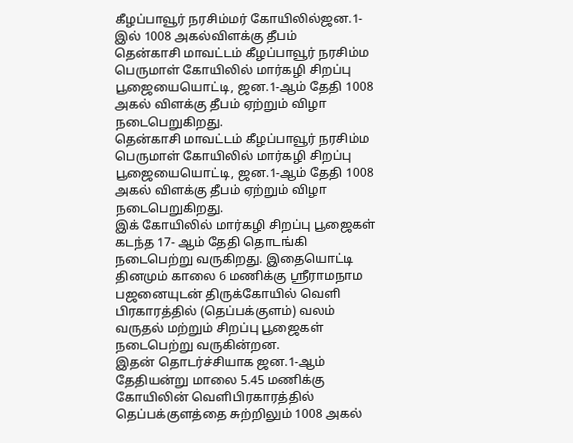கீழப்பாவூர் நரசிம்மர் கோயிலில்ஜன.1-இல் 1008 அகல்விளக்கு தீபம்
தென்காசி மாவட்டம் கீழப்பாவூர் நரசிம்ம பெருமாள் கோயிலில் மார்கழி சிறப்பு பூஜையையொட்டி, ஜன.1-ஆம் தேதி 1008 அகல் விளக்கு தீபம் ஏற்றும் விழா நடைபெறுகிறது.
தென்காசி மாவட்டம் கீழப்பாவூர் நரசிம்ம பெருமாள் கோயிலில் மார்கழி சிறப்பு பூஜையையொட்டி, ஜன.1-ஆம் தேதி 1008 அகல் விளக்கு தீபம் ஏற்றும் விழா நடைபெறுகிறது.
இக் கோயிலில் மார்கழி சிறப்பு பூஜைகள் கடந்த 17- ஆம் தேதி தொடங்கி நடைபெற்று வருகிறது. இதையொட்டி தினமும் காலை 6 மணிக்கு ஸ்ரீராமநாம பஜனையுடன் திருக்கோயில் வெளி பிரகாரத்தில் (தெப்பக்குளம்) வலம் வருதல் மற்றும் சிறப்பு பூஜைகள் நடைபெற்று வருகின்றன.
இதன் தொடர்ச்சியாக ஜன.1-ஆம் தேதியன்று மாலை 5.45 மணிக்கு கோயிலின் வெளிபிரகாரத்தில் தெப்பக்குளத்தை சுற்றிலும் 1008 அகல்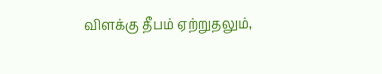விளக்கு தீபம் ஏற்றுதலும்,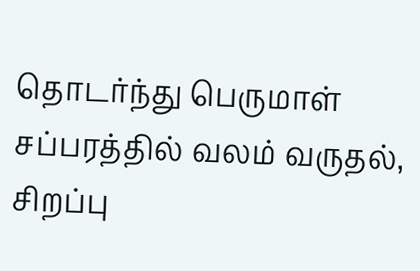தொடர்ந்து பெருமாள் சப்பரத்தில் வலம் வருதல், சிறப்பு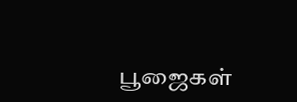பூஜைகள்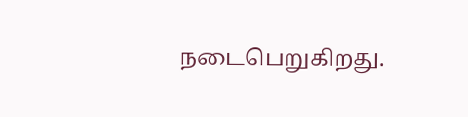நடைபெறுகிறது.